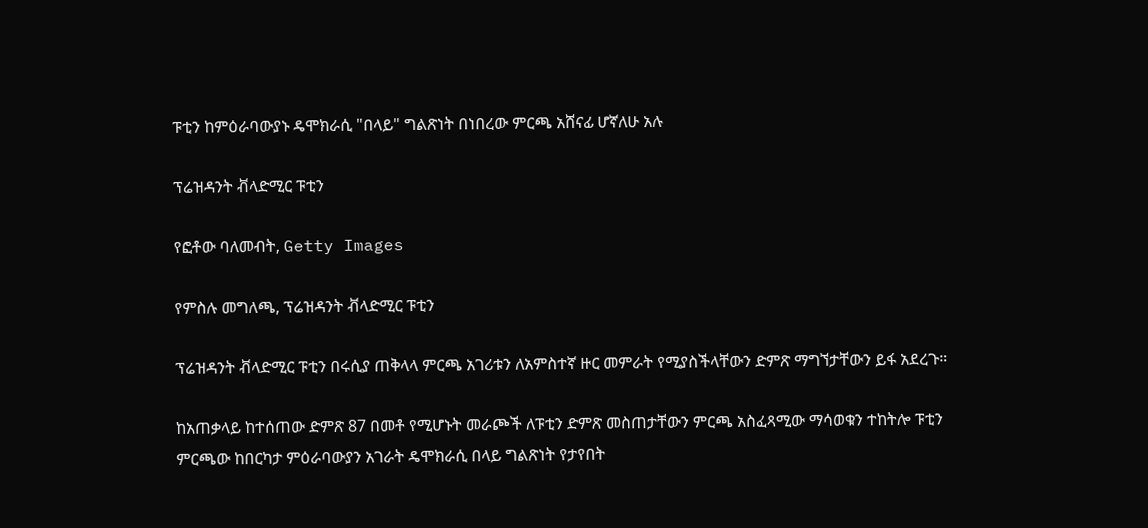ፑቲን ከምዕራባውያኑ ዴሞክራሲ "በላይ" ግልጽነት በነበረው ምርጫ አሸናፊ ሆኛለሁ አሉ

ፕሬዝዳንት ቭላድሚር ፑቲን

የፎቶው ባለመብት, Getty Images

የምስሉ መግለጫ, ፕሬዝዳንት ቭላድሚር ፑቲን

ፕሬዝዳንት ቭላድሚር ፑቲን በሩሲያ ጠቅላላ ምርጫ አገሪቱን ለአምስተኛ ዙር መምራት የሚያስችላቸውን ድምጽ ማግኘታቸውን ይፋ አደረጉ።

ከአጠቃላይ ከተሰጠው ድምጽ 87 በመቶ የሚሆኑት መራጮች ለፑቲን ድምጽ መስጠታቸውን ምርጫ አስፈጻሚው ማሳወቁን ተከትሎ ፑቲን ምርጫው ከበርካታ ምዕራባውያን አገራት ዴሞክራሲ በላይ ግልጽነት የታየበት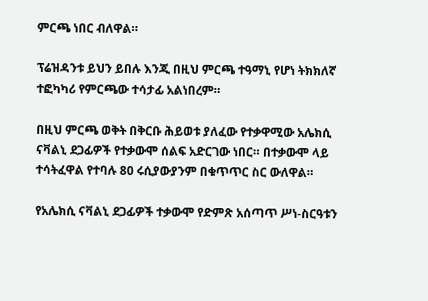ምርጫ ነበር ብለዋል።

ፕሬዝዳንቱ ይህን ይበሉ እንጂ በዚህ ምርጫ ተዓማኒ የሆነ ትክክለኛ ተፎካካሪ የምርጫው ተሳታፊ አልነበረም።

በዚህ ምርጫ ወቅት በቅርቡ ሕይወቱ ያለፈው የተቃዋሚው አሌክሲ ናቫልኒ ደጋፊዎች የተቃውሞ ሰልፍ አድርገው ነበር። በተቃውሞ ላይ ተሳትፈዋል የተባሉ 80 ሩሲያውያንም በቁጥጥር ስር ውለዋል።

የአሌክሲ ናቫልኒ ደጋፊዎች ተቃውሞ የድምጽ አሰጣጥ ሥነ-ስርዓቱን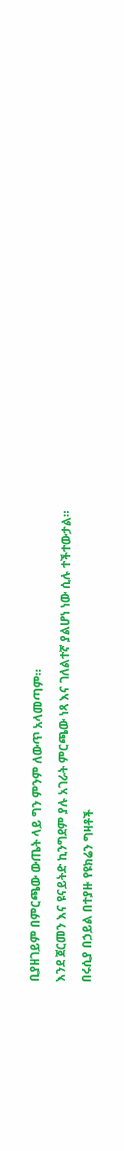ቢያዘገይም በምርጫው ውጤት ላይ ግን ምንም ለውጥ አላመጣም።

እንደ ጀርመን እና ዩናይትድ ኪንግደም ያሉ አገራት ምርጫው ነጻ እና ገለልተኛ ያልሆነ ነው ሲሉ ተችተውታል።

በሩሲያ በኃይል በተያዙ የዩክሬን ግዛቶች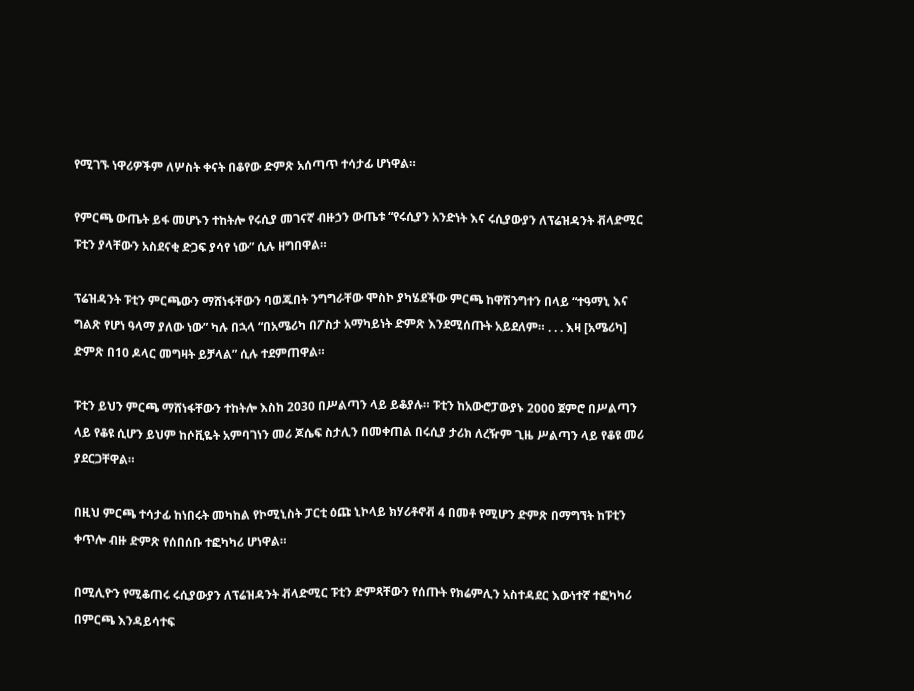የሚገኙ ነዋሪዎችም ለሦስት ቀናት በቆየው ድምጽ አሰጣጥ ተሳታፊ ሆነዋል።

የምርጫ ውጤት ይፋ መሆኑን ተከትሎ የሩሲያ መገናኛ ብዙኃን ውጤቱ “የሩሲያን አንድነት እና ሩሲያውያን ለፕሬዝዳንት ቭላድሚር ፑቲን ያላቸውን አስደናቂ ድጋፍ ያሳየ ነው” ሲሉ ዘግበዋል።

ፕሬዝዳንት ፑቲን ምርጫውን ማሸነፋቸውን ባወጁበት ንግግራቸው ሞስኮ ያካሄደችው ምርጫ ከዋሽንግተን በላይ “ተዓማኒ እና ግልጽ የሆነ ዓላማ ያለው ነው” ካሉ በኋላ “በአሜሪካ በፖስታ አማካይነት ድምጽ እንደሚሰጡት አይደለም። . . . እዛ [አሜሪካ] ድምጽ በ10 ዶላር መግዛት ይቻላል” ሲሉ ተደምጠዋል።

ፑቲን ይህን ምርጫ ማሸነፋቸውን ተከትሎ እስከ 2030 በሥልጣን ላይ ይቆያሉ። ፑቲን ከአውሮፓውያኑ 2000 ጀምሮ በሥልጣን ላይ የቆዩ ሲሆን ይህም ከሶቪዬት አምባገነን መሪ ጆሴፍ ስታሊን በመቀጠል በሩሲያ ታሪክ ለረዥም ጊዜ ሥልጣን ላይ የቆዩ መሪ ያደርጋቸዋል።

በዚህ ምርጫ ተሳታፊ ከነበሩት መካከል የኮሚኒስት ፓርቲ ዕጩ ኒኮላይ ክሃሪቶኖቭ 4 በመቶ የሚሆን ድምጽ በማግኘት ከፑቲን ቀጥሎ ብዙ ድምጽ የሰበሰቡ ተፎካካሪ ሆነዋል።

በሚሊዮን የሚቆጠሩ ሩሲያውያን ለፕሬዝዳንት ቭላድሚር ፑቲን ድምጻቸውን የሰጡት የክሬምሊን አስተዳደር እውነተኛ ተፎካካሪ በምርጫ እንዳይሳተፍ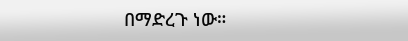በማድረጉ ነው።